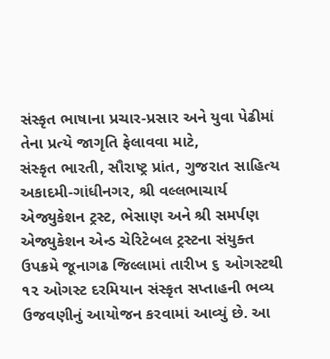સંસ્કૃત ભાષાના પ્રચાર-પ્રસાર અને યુવા પેઢીમાં તેના પ્રત્યે જાગૃતિ ફેલાવવા માટે,
સંસ્કૃત ભારતી, સૌરાષ્ટ્ર પ્રાંત, ગુજરાત સાહિત્ય અકાદમી-ગાંધીનગર, શ્રી વલ્લભાચાર્ય એજ્યુકેશન ટ્રસ્ટ, ભેસાણ અને શ્રી સમર્પણ એજ્યુકેશન એન્ડ ચેરિટેબલ ટ્રસ્ટના સંયુક્ત ઉપક્રમે જૂનાગઢ જિલ્લામાં તારીખ ૬ ઓગસ્ટથી ૧૨ ઓગસ્ટ દરમિયાન સંસ્કૃત સપ્તાહની ભવ્ય ઉજવણીનું આયોજન કરવામાં આવ્યું છે. આ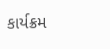કાર્યક્રમ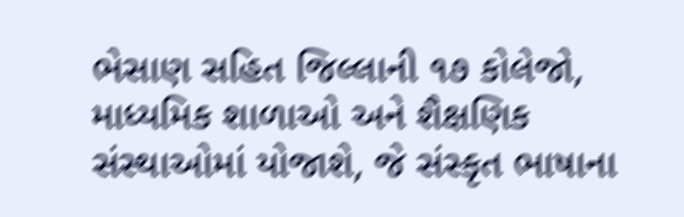ભેસાણ સહિત જિલ્લાની ૧૭ કોલેજો, માધ્યમિક શાળાઓ અને શૈક્ષણિક સંસ્થાઓમાં યોજાશે, જે સંસ્કૃત ભાષાના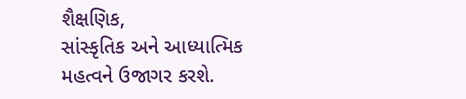શૈક્ષણિક,
સાંસ્કૃતિક અને આધ્યાત્મિક મહત્વને ઉજાગર કરશે.